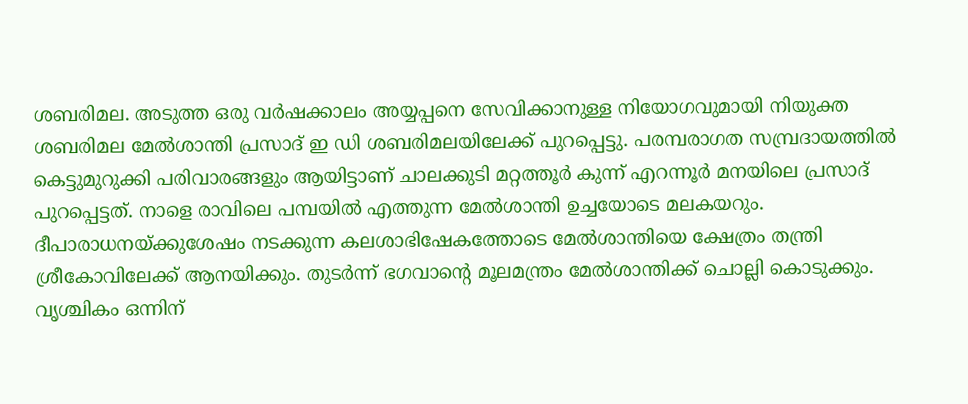ശബരിമല. അടുത്ത ഒരു വർഷക്കാലം അയ്യപ്പനെ സേവിക്കാനുള്ള നിയോഗവുമായി നിയുക്ത ശബരിമല മേൽശാന്തി പ്രസാദ് ഇ ഡി ശബരിമലയിലേക്ക് പുറപ്പെട്ടു. പരമ്പരാഗത സമ്പ്രദായത്തിൽ കെട്ടുമുറുക്കി പരിവാരങ്ങളും ആയിട്ടാണ് ചാലക്കുടി മറ്റത്തൂർ കുന്ന് എറന്നൂർ മനയിലെ പ്രസാദ് പുറപ്പെട്ടത്. നാളെ രാവിലെ പമ്പയിൽ എത്തുന്ന മേൽശാന്തി ഉച്ചയോടെ മലകയറും. ദീപാരാധനയ്ക്കുശേഷം നടക്കുന്ന കലശാഭിഷേകത്തോടെ മേൽശാന്തിയെ ക്ഷേത്രം തന്ത്രി ശ്രീകോവിലേക്ക് ആനയിക്കും. തുടർന്ന് ഭഗവാന്റെ മൂലമന്ത്രം മേൽശാന്തിക്ക് ചൊല്ലി കൊടുക്കും.
വൃശ്ചികം ഒന്നിന്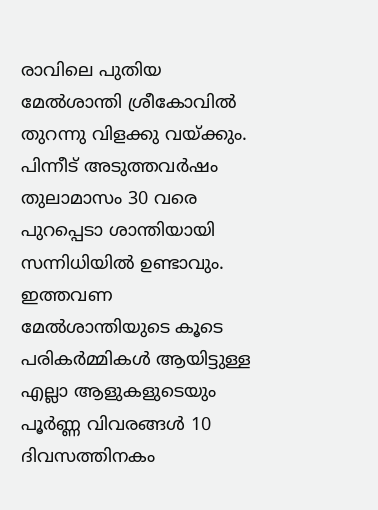രാവിലെ പുതിയ മേൽശാന്തി ശ്രീകോവിൽ തുറന്നു വിളക്കു വയ്ക്കും. പിന്നീട് അടുത്തവർഷം തുലാമാസം 30 വരെ പുറപ്പെടാ ശാന്തിയായി സന്നിധിയിൽ ഉണ്ടാവും. ഇത്തവണ മേൽശാന്തിയുടെ കൂടെ പരികർമ്മികൾ ആയിട്ടുള്ള എല്ലാ ആളുകളുടെയും പൂർണ്ണ വിവരങ്ങൾ 10 ദിവസത്തിനകം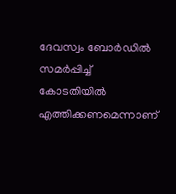ദേവസ്വം ബോർഡിൽ സമർപ്പിച്ച് കോടതിയിൽ എത്തിക്കണമെന്നാണ്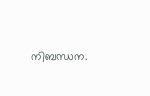നിബന്ധന.